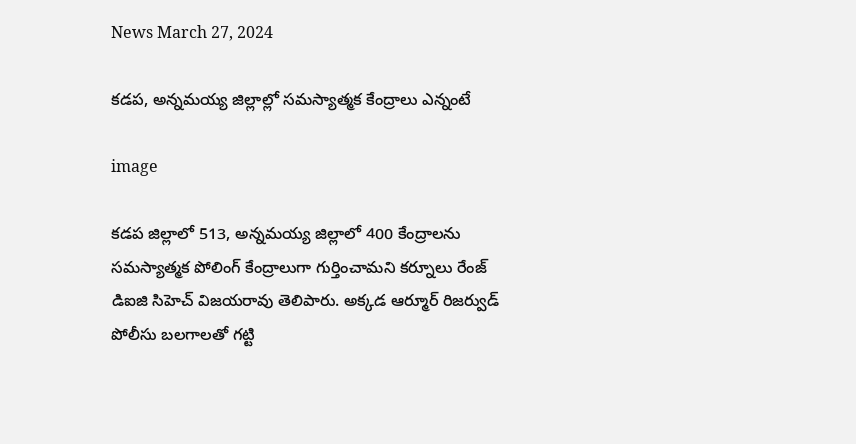News March 27, 2024

కడప, అన్నమయ్య జిల్లాల్లో సమస్యాత్మక కేంద్రాలు ఎన్నంటే

image

కడప జిల్లాలో 513, అన్నమయ్య జిల్లాలో 400 కేంద్రాలను సమస్యాత్మక పోలింగ్‌ కేంద్రాలుగా గుర్తించామని కర్నూలు రేంజ్‌ డిఐజి సిహెచ్‌ విజయరావు తెలిపారు. అక్కడ ఆర్మూర్‌ రిజర్వుడ్‌ పోలీసు బలగాలతో గట్టి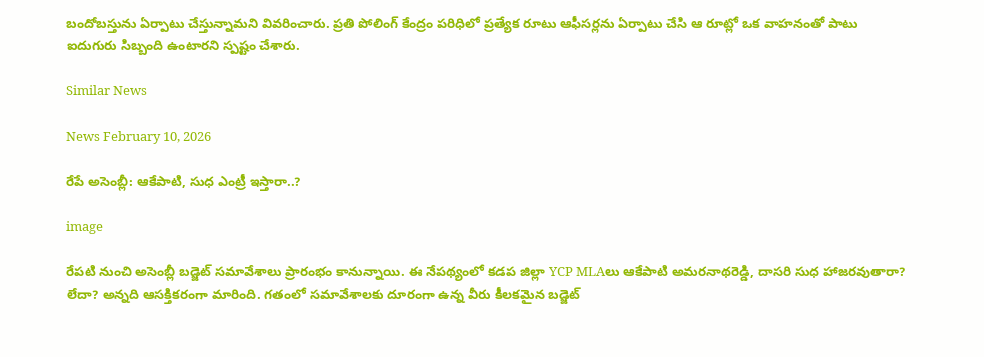బందోబస్తును ఏర్పాటు చేస్తున్నామని వివరించారు. ప్రతి పోలింగ్‌ కేంద్రం పరిధిలో ప్రత్యేక రూటు ఆఫీసర్లను ఏర్పాటు చేసి ఆ రూట్లో ఒక వాహనంతో పాటు ఐదుగురు సిబ్బంది ఉంటారని స్పష్టం చేశారు.

Similar News

News February 10, 2026

రేపే అసెంబ్లీ: ఆకేపాటి, సుధ ఎంట్రీ ఇస్తారా..?

image

రేపటి నుంచి అసెంబ్లీ బడ్జెట్ సమావేశాలు ప్రారంభం కానున్నాయి. ఈ నేపథ్యంలో కడప జిల్లా YCP MLAలు ఆకేపాటి అమరనాథరెడ్డి, దాసరి సుధ హాజరవుతారా? లేదా? అన్నది ఆసక్తికరంగా మారింది. గతంలో సమావేశాలకు దూరంగా ఉన్న వీరు కీలకమైన బడ్జెట్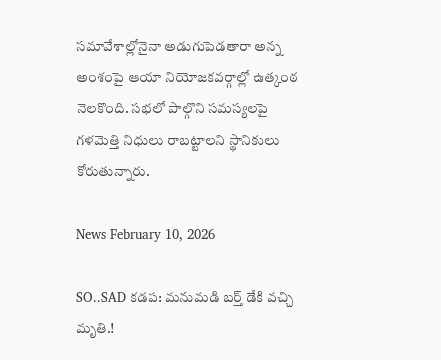సమావేశాల్లోనైనా అడుగుపెడతారా అన్న అంశంపై ఆయా నియోజకవర్గాల్లో ఉత్కంఠ నెలకొంది. సభలో పాల్గొని సమస్యలపై గళమెత్తి నిధులు రాబట్టాలని స్థానికులు కోరుతున్నారు.

News February 10, 2026

SO..SAD కడప: మనుమడి బర్త్ డేకి వచ్చి మృతి.!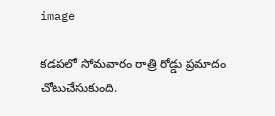image

కడపలో సోమవారం రాత్రి రోడ్డు ప్రమాదం చోటుచేసుకుంది.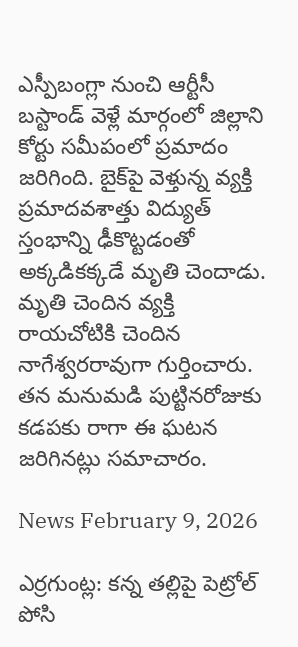ఎస్పీబంగ్లా నుంచి ఆర్టీసీ బస్టాండ్ వెళ్లే మార్గంలో జిల్లాని కోర్టు సమీపంలో ప్రమాదం జరిగింది. బైక్‌పై వెళ్తున్న వ్యక్తి ప్రమాదవశాత్తు విద్యుత్ స్తంభాన్ని ఢీకొట్టడంతో అక్కడికక్కడే మృతి చెందాడు. మృతి చెందిన వ్యక్తి రాయచోటికి చెందిన నాగేశ్వరరావుగా గుర్తించారు. తన మనుమడి పుట్టినరోజుకు కడపకు రాగా ఈ ఘటన జరిగినట్లు సమాచారం.

News February 9, 2026

ఎర్రగుంట్ల: కన్న తల్లిపై పెట్రోల్ పోసి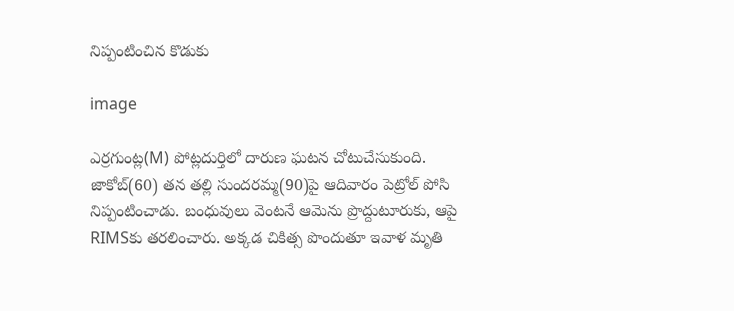నిప్పంటించిన కొడుకు

image

ఎర్రగుంట్ల(M) పోట్లదుర్తిలో దారుణ ఘటన చోటుచేసుకుంది. జాకోబ్(60) తన తల్లి సుందరమ్మ(90)పై ఆదివారం పెట్రోల్ పోసి నిప్పంటించాడు. బంధువులు వెంటనే ఆమెను ప్రొద్దుటూరుకు, ఆపై RIMSకు తరలించారు. అక్కడ చికిత్స పొందుతూ ఇవాళ మృతి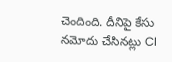చెందింది. దీనిపై కేసు నమోదు చేసినట్లు CI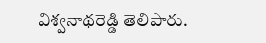విశ్వనాథరెడ్డి తెలిపారు.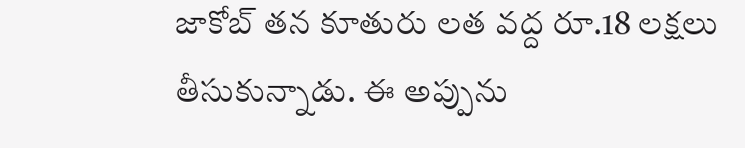జాకోబ్ తన కూతురు లత వద్ద రూ.18 లక్షలు తీసుకున్నాడు. ఈ అప్పును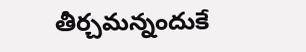తీర్చమన్నందుకే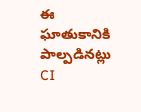ఈ ఘాతుకానికి పాల్పడినట్లు CI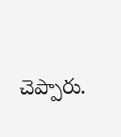చెప్పారు.